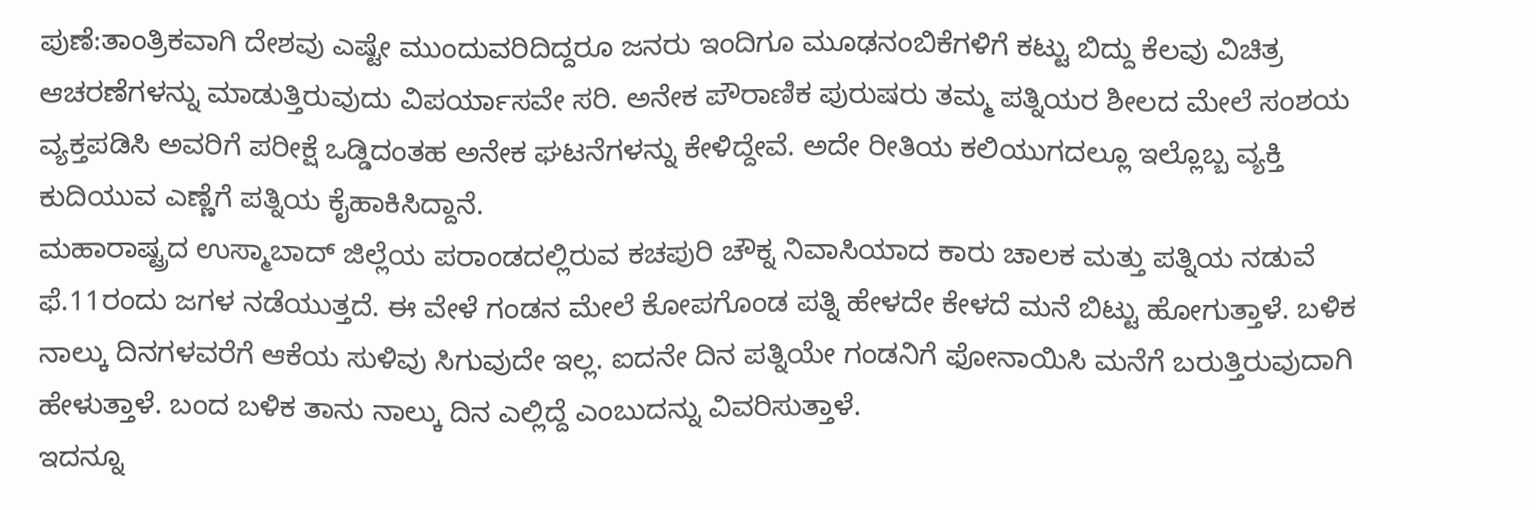ಪುಣೆ:ತಾಂತ್ರಿಕವಾಗಿ ದೇಶವು ಎಷ್ಟೇ ಮುಂದುವರಿದಿದ್ದರೂ ಜನರು ಇಂದಿಗೂ ಮೂಢನಂಬಿಕೆಗಳಿಗೆ ಕಟ್ಟು ಬಿದ್ದು ಕೆಲವು ವಿಚಿತ್ರ ಆಚರಣೆಗಳನ್ನು ಮಾಡುತ್ತಿರುವುದು ವಿಪರ್ಯಾಸವೇ ಸರಿ. ಅನೇಕ ಪೌರಾಣಿಕ ಪುರುಷರು ತಮ್ಮ ಪತ್ನಿಯರ ಶೀಲದ ಮೇಲೆ ಸಂಶಯ ವ್ಯಕ್ತಪಡಿಸಿ ಅವರಿಗೆ ಪರೀಕ್ಷೆ ಒಡ್ಡಿದಂತಹ ಅನೇಕ ಘಟನೆಗಳನ್ನು ಕೇಳಿದ್ದೇವೆ. ಅದೇ ರೀತಿಯ ಕಲಿಯುಗದಲ್ಲೂ ಇಲ್ಲೊಬ್ಬ ವ್ಯಕ್ತಿ ಕುದಿಯುವ ಎಣ್ಣೆಗೆ ಪತ್ನಿಯ ಕೈಹಾಕಿಸಿದ್ದಾನೆ.
ಮಹಾರಾಷ್ಟ್ರದ ಉಸ್ಮಾಬಾದ್ ಜಿಲ್ಲೆಯ ಪರಾಂಡದಲ್ಲಿರುವ ಕಚಪುರಿ ಚೌಕ್ನ ನಿವಾಸಿಯಾದ ಕಾರು ಚಾಲಕ ಮತ್ತು ಪತ್ನಿಯ ನಡುವೆ ಫೆ.11ರಂದು ಜಗಳ ನಡೆಯುತ್ತದೆ. ಈ ವೇಳೆ ಗಂಡನ ಮೇಲೆ ಕೋಪಗೊಂಡ ಪತ್ನಿ ಹೇಳದೇ ಕೇಳದೆ ಮನೆ ಬಿಟ್ಟು ಹೋಗುತ್ತಾಳೆ. ಬಳಿಕ ನಾಲ್ಕು ದಿನಗಳವರೆಗೆ ಆಕೆಯ ಸುಳಿವು ಸಿಗುವುದೇ ಇಲ್ಲ. ಐದನೇ ದಿನ ಪತ್ನಿಯೇ ಗಂಡನಿಗೆ ಫೋನಾಯಿಸಿ ಮನೆಗೆ ಬರುತ್ತಿರುವುದಾಗಿ ಹೇಳುತ್ತಾಳೆ. ಬಂದ ಬಳಿಕ ತಾನು ನಾಲ್ಕು ದಿನ ಎಲ್ಲಿದ್ದೆ ಎಂಬುದನ್ನು ವಿವರಿಸುತ್ತಾಳೆ.
ಇದನ್ನೂ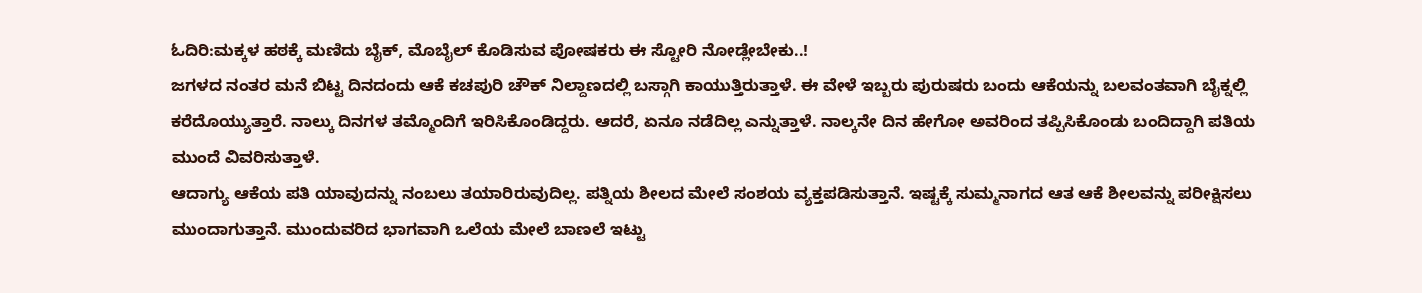ಓದಿರಿ:ಮಕ್ಕಳ ಹಠಕ್ಕೆ ಮಣಿದು ಬೈಕ್, ಮೊಬೈಲ್ ಕೊಡಿಸುವ ಪೋಷಕರು ಈ ಸ್ಟೋರಿ ನೋಡ್ಲೇಬೇಕು..!
ಜಗಳದ ನಂತರ ಮನೆ ಬಿಟ್ಟ ದಿನದಂದು ಆಕೆ ಕಚಪುರಿ ಚೌಕ್ ನಿಲ್ದಾಣದಲ್ಲಿ ಬಸ್ಗಾಗಿ ಕಾಯುತ್ತಿರುತ್ತಾಳೆ. ಈ ವೇಳೆ ಇಬ್ಬರು ಪುರುಷರು ಬಂದು ಆಕೆಯನ್ನು ಬಲವಂತವಾಗಿ ಬೈಕ್ನಲ್ಲಿ ಕರೆದೊಯ್ಯುತ್ತಾರೆ. ನಾಲ್ಕು ದಿನಗಳ ತಮ್ಮೊಂದಿಗೆ ಇರಿಸಿಕೊಂಡಿದ್ದರು. ಆದರೆ, ಏನೂ ನಡೆದಿಲ್ಲ ಎನ್ನುತ್ತಾಳೆ. ನಾಲ್ಕನೇ ದಿನ ಹೇಗೋ ಅವರಿಂದ ತಪ್ಪಿಸಿಕೊಂಡು ಬಂದಿದ್ದಾಗಿ ಪತಿಯ ಮುಂದೆ ವಿವರಿಸುತ್ತಾಳೆ.
ಆದಾಗ್ಯು ಆಕೆಯ ಪತಿ ಯಾವುದನ್ನು ನಂಬಲು ತಯಾರಿರುವುದಿಲ್ಲ. ಪತ್ನಿಯ ಶೀಲದ ಮೇಲೆ ಸಂಶಯ ವ್ಯಕ್ತಪಡಿಸುತ್ತಾನೆ. ಇಷ್ಟಕ್ಕೆ ಸುಮ್ಮನಾಗದ ಆತ ಆಕೆ ಶೀಲವನ್ನು ಪರೀಕ್ಷಿಸಲು ಮುಂದಾಗುತ್ತಾನೆ. ಮುಂದುವರಿದ ಭಾಗವಾಗಿ ಒಲೆಯ ಮೇಲೆ ಬಾಣಲೆ ಇಟ್ಟು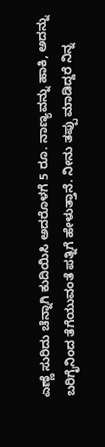ಎಣ್ಣೆ ಸುರಿದು ಚೆನ್ನಾಗಿ ಕುದಿಯಿಸಿ ಅದರೊಳಗೆ 5 ರೂ. ನಾಣ್ಯವನ್ನು ಹಾಕಿ, ಅದನ್ನು ಬರಿಗೈನಿಂದ ತೆಗೆಯುವಂತೆ ಪತ್ನಿಗೆ ಹೇಳುತ್ತಾನೆ. ನೀನು ತಪ್ಪು ಮಾಡಿದ್ದರೆ ನಿನ್ನ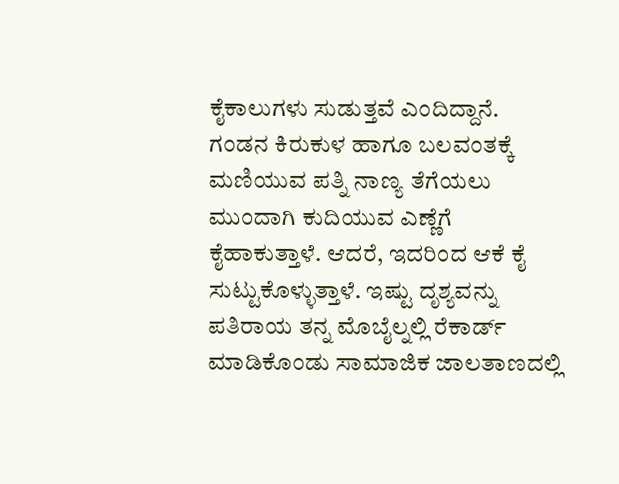ಕೈಕಾಲುಗಳು ಸುಡುತ್ತವೆ ಎಂದಿದ್ದಾನೆ.
ಗಂಡನ ಕಿರುಕುಳ ಹಾಗೂ ಬಲವಂತಕ್ಕೆ ಮಣಿಯುವ ಪತ್ನಿ ನಾಣ್ಯ ತೆಗೆಯಲು ಮುಂದಾಗಿ ಕುದಿಯುವ ಎಣ್ಣೆಗೆ ಕೈಹಾಕುತ್ತಾಳೆ. ಆದರೆ, ಇದರಿಂದ ಆಕೆ ಕೈ ಸುಟ್ಟುಕೊಳ್ಳುತ್ತಾಳೆ. ಇಷ್ಟು ದೃಶ್ಯವನ್ನು ಪತಿರಾಯ ತನ್ನ ಮೊಬೈಲ್ನಲ್ಲಿ ರೆಕಾರ್ಡ್ ಮಾಡಿಕೊಂಡು ಸಾಮಾಜಿಕ ಜಾಲತಾಣದಲ್ಲಿ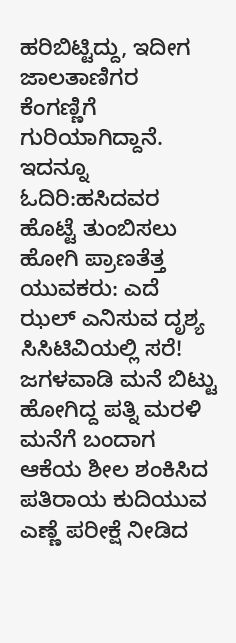ಹರಿಬಿಟ್ಟಿದ್ದು, ಇದೀಗ ಜಾಲತಾಣಿಗರ ಕೆಂಗಣ್ಣಿಗೆ ಗುರಿಯಾಗಿದ್ದಾನೆ.
ಇದನ್ನೂ ಓದಿರಿ:ಹಸಿದವರ ಹೊಟ್ಟೆ ತುಂಬಿಸಲು ಹೋಗಿ ಪ್ರಾಣತೆತ್ತ ಯುವಕರು‌: ಎದೆ ಝಲ್ ಎನಿಸುವ ದೃಶ್ಯ ಸಿಸಿಟಿವಿಯಲ್ಲಿ ಸರೆ!
ಜಗಳವಾಡಿ ಮನೆ ಬಿಟ್ಟು ಹೋಗಿದ್ದ ಪತ್ನಿ ಮರಳಿ ಮನೆಗೆ ಬಂದಾಗ ಆಕೆಯ ಶೀಲ ಶಂಕಿಸಿದ ಪತಿರಾಯ ಕುದಿಯುವ ಎಣ್ಣೆ ಪರೀಕ್ಷೆ ನೀಡಿದ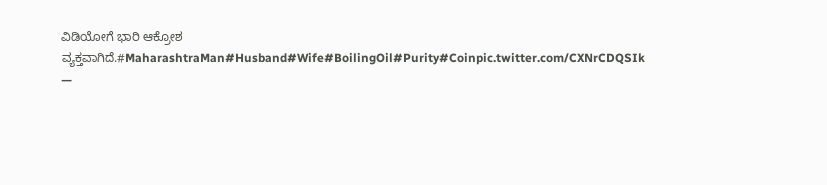ವಿಡಿಯೋಗೆ ಭಾರಿ ಆಕ್ರೋಶ ವ್ಯಕ್ತವಾಗಿದೆ.#MaharashtraMan#Husband#Wife#BoilingOil#Purity#Coinpic.twitter.com/CXNrCDQSIk
—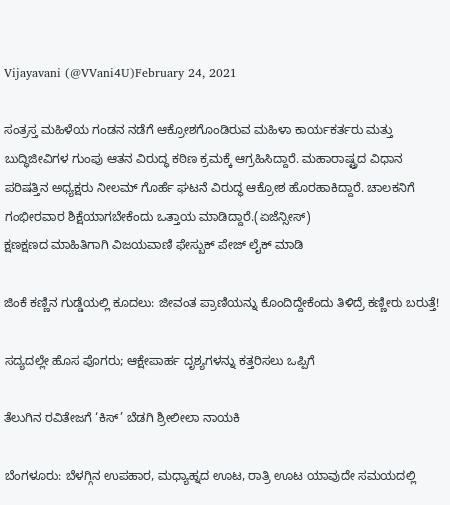Vijayavani (@VVani4U)February 24, 2021

ಸಂತ್ರಸ್ತ ಮಹಿಳೆಯ ಗಂಡನ ನಡೆಗೆ ಆಕ್ರೋಶಗೊಂಡಿರುವ ಮಹಿಳಾ ಕಾರ್ಯಕರ್ತರು ಮತ್ತು ಬುದ್ಧಿಜೀವಿಗಳ ಗುಂಪು ಆತನ ವಿರುದ್ಧ ಕಠಿಣ ಕ್ರಮಕ್ಕೆ ಆಗ್ರಹಿಸಿದ್ದಾರೆ. ಮಹಾರಾಷ್ಟ್ರದ ವಿಧಾನ ಪರಿಷತ್ತಿನ ಅಧ್ಯಕ್ಷರು ನೀಲಮ್ ಗೊರ್ಹೆ ಘಟನೆ ವಿರುದ್ಧ ಆಕ್ರೋಶ ಹೊರಹಾಕಿದ್ದಾರೆ. ಚಾಲಕನಿಗೆ ಗಂಭೀರವಾರ ಶಿಕ್ಷೆಯಾಗಬೇಕೆಂದು ಒತ್ತಾಯ ಮಾಡಿದ್ದಾರೆ.(ಏಜೆನ್ಸೀಸ್)
ಕ್ಷಣಕ್ಷಣದ ಮಾಹಿತಿಗಾಗಿ ವಿಜಯವಾಣಿ ಫೇಸ್ಬುಕ್ ಪೇಜ್ ಲೈಕ್ ಮಾಡಿ

ಜಿಂಕೆ ಕಣ್ಣಿನ ಗುಡ್ಡೆಯಲ್ಲಿ ಕೂದಲು: ಜೀವಂತ ಪ್ರಾಣಿಯನ್ನು ಕೊಂದಿದ್ದೇಕೆಂದು ತಿಳಿದ್ರೆ ಕಣ್ಣೀರು ಬರುತ್ತೆ!

ಸದ್ಯದಲ್ಲೇ ಹೊಸ ಪೊಗರು; ಆಕ್ಷೇಪಾರ್ಹ ದೃಶ್ಯಗಳನ್ನು ಕತ್ತರಿಸಲು ಒಪ್ಪಿಗೆ

ತೆಲುಗಿನ ರವಿತೇಜಗೆ ‘ಕಿಸ್’ ಬೆಡಗಿ ಶ್ರೀಲೀಲಾ ನಾಯಕಿ

ಬೆಂಗಳೂರು: ಬೆಳಗ್ಗಿನ ಉಪಹಾರ, ಮಧ್ಯಾಹ್ನದ ಊಟ, ರಾತ್ರಿ ಊಟ ಯಾವುದೇ ಸಮಯದಲ್ಲಿ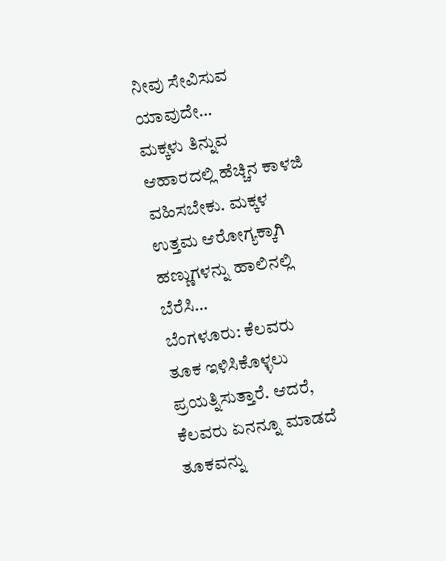ನೀವು ಸೇವಿಸುವ ಯಾವುದೇ…
ಮಕ್ಕಳು ತಿನ್ನುವ ಆಹಾರದಲ್ಲಿ ಹೆಚ್ಚಿನ ಕಾಳಜಿ ವಹಿಸಬೇಕು. ಮಕ್ಕಳ ಉತ್ತಮ ಆರೋಗ್ಯಕ್ಕಾಗಿ ಹಣ್ಣುಗಳನ್ನು ಹಾಲಿನಲ್ಲಿ ಬೆರೆಸಿ…
ಬೆಂಗಳೂರು: ಕೆಲವರು ತೂಕ ಇಳಿಸಿಕೊಳ್ಳಲು ಪ್ರಯತ್ನಿಸುತ್ತಾರೆ. ಆದರೆ, ಕೆಲವರು ಏನನ್ನೂ ಮಾಡದೆ ತೂಕವನ್ನು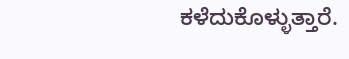ಕಳೆದುಕೊಳ್ಳುತ್ತಾರೆ.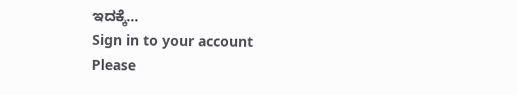ಇದಕ್ಕೆ…
Sign in to your account
Please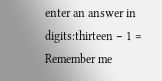enter an answer in digits:thirteen − 1 =
Remember me